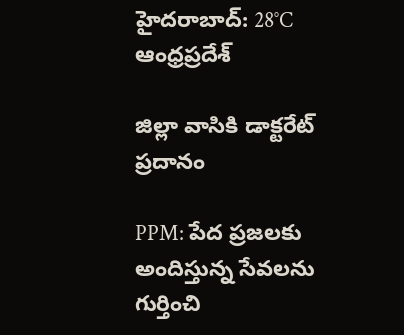హైదరాబాద్: 28°C
ఆంధ్రప్రదేశ్

జిల్లా వాసికి డాక్టరేట్ ప్రదానం

PPM: పేద ప్రజలకు అందిస్తున్న సేవలను గుర్తించి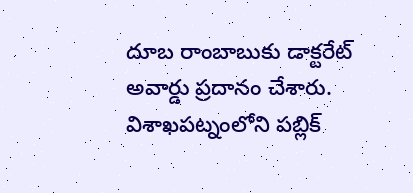దూబ రాంబాబుకు డాక్టరేట్ అవార్డు ప్రదానం చేశారు. విశాఖపట్నంలోని పబ్లిక్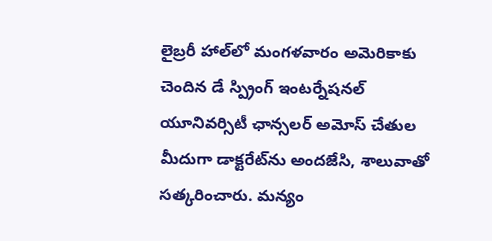లైబ్రరీ హాల్‌లో మంగళవారం అమెరికాకు చెందిన డే స్ప్రింగ్ ఇంటర్నేషనల్ యూనివర్సిటీ ఛాన్సలర్ అమోస్ చేతుల మీదుగా డాక్టరేట్‌ను అందజేసి, శాలువాతో సత్కరించారు. మన్యం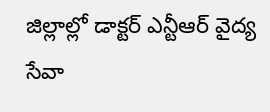జిల్లాల్లో డాక్టర్ ఎన్టీఆర్ వైద్య సేవా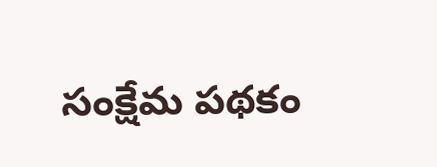సంక్షేమ పథకం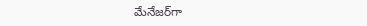మేనేజర్‌గా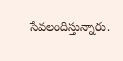సేవలందిస్తున్నారు.